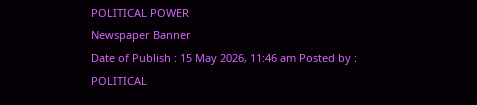POLITICAL POWER
Newspaper Banner
Date of Publish : 15 May 2026, 11:46 am Posted by : POLITICAL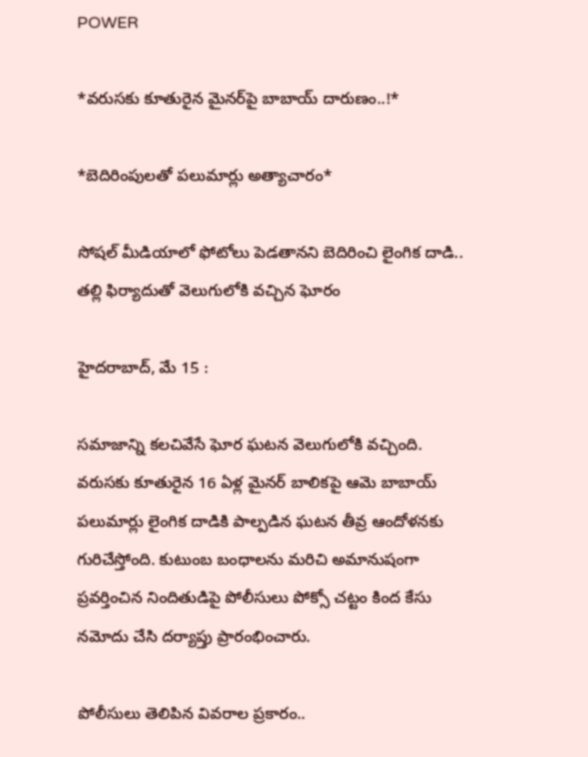POWER

*వరుసకు కూతురైన మైనర్‌పై బాబాయ్ దారుణం..!*

*బెదిరింపులతో పలుమార్లు అత్యాచారం*

సోషల్ మీడియాలో ఫోటోలు పెడతానని బెదిరించి లైంగిక దాడి.. తల్లి ఫిర్యాదుతో వెలుగులోకి వచ్చిన ఘోరం

హైదరాబాద్‌, మే 15 :

సమాజాన్ని కలచివేసే ఘోర ఘటన వెలుగులోకి వచ్చింది. వరుసకు కూతురైన 16 ఏళ్ల మైనర్ బాలికపై ఆమె బాబాయ్ పలుమార్లు లైంగిక దాడికి పాల్పడిన ఘటన తీవ్ర ఆందోళనకు గురిచేస్తోంది. కుటుంబ బంధాలను మరిచి అమానుషంగా ప్రవర్తించిన నిందితుడిపై పోలీసులు పోక్సో చట్టం కింద కేసు నమోదు చేసి దర్యాప్తు ప్రారంభించారు.

పోలీసులు తెలిపిన వివరాల ప్రకారం..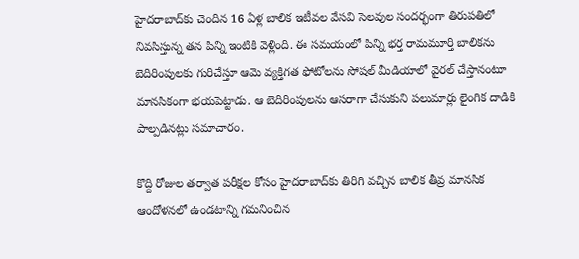హైదరాబాద్‌కు చెందిన 16 ఏళ్ల బాలిక ఇటీవల వేసవి సెలవుల సందర్భంగా తిరుపతిలో నివసిస్తున్న తన పిన్ని ఇంటికి వెళ్లింది. ఈ సమయంలో పిన్ని భర్త రామమూర్తి బాలికను బెదిరింపులకు గురిచేస్తూ ఆమె వ్యక్తిగత ఫోటోలను సోషల్ మీడియాలో వైరల్ చేస్తానంటూ మానసికంగా భయపెట్టాడు. ఆ బెదిరింపులను ఆసరాగా చేసుకుని పలుమార్లు లైంగిక దాడికి పాల్పడినట్లు సమాచారం.

కొద్ది రోజుల తర్వాత పరీక్షల కోసం హైదరాబాద్‌కు తిరిగి వచ్చిన బాలిక తీవ్ర మానసిక ఆందోళనలో ఉండటాన్ని గమనించిన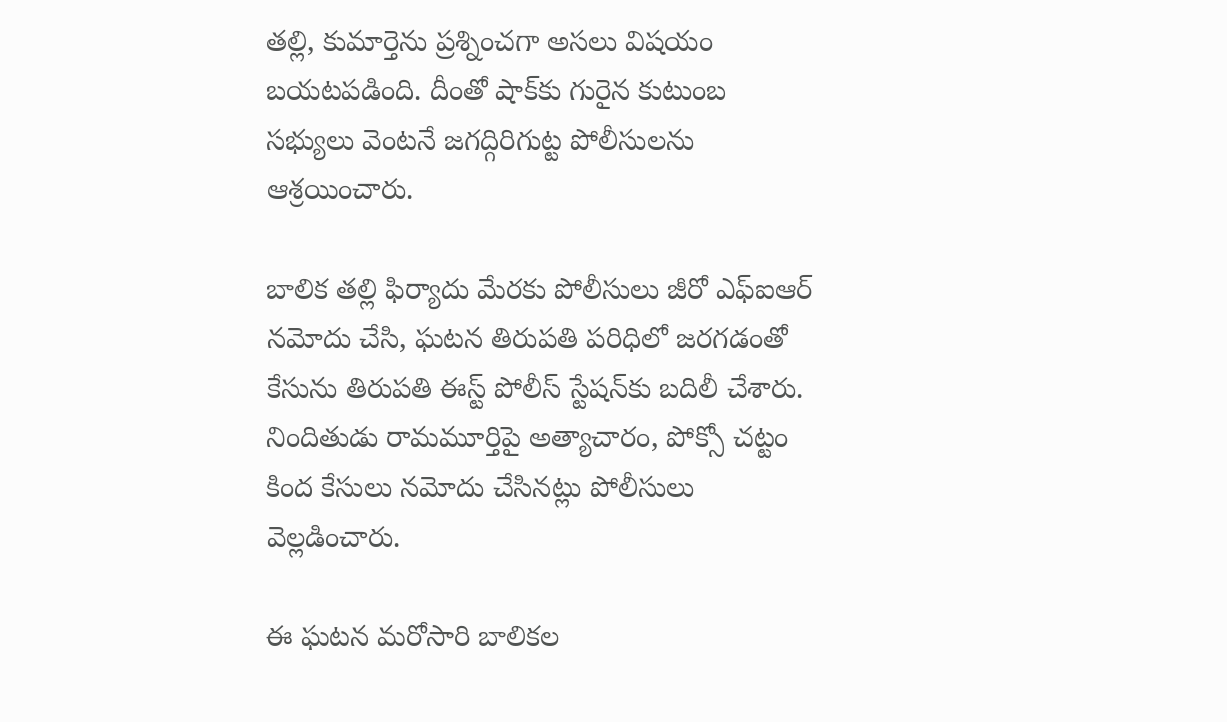తల్లి, కుమార్తెను ప్రశ్నించగా అసలు విషయం బయటపడింది. దీంతో షాక్‌కు గురైన కుటుంబ సభ్యులు వెంటనే జగద్గిరిగుట్ట పోలీసులను ఆశ్రయించారు.

బాలిక తల్లి ఫిర్యాదు మేరకు పోలీసులు జీరో ఎఫ్ఐఆర్ నమోదు చేసి, ఘటన తిరుపతి పరిధిలో జరగడంతో కేసును తిరుపతి ఈస్ట్ పోలీస్ స్టేషన్‌కు బదిలీ చేశారు. నిందితుడు రామమూర్తిపై అత్యాచారం, పోక్సో చట్టం కింద కేసులు నమోదు చేసినట్లు పోలీసులు వెల్లడించారు.

ఈ ఘటన మరోసారి బాలికల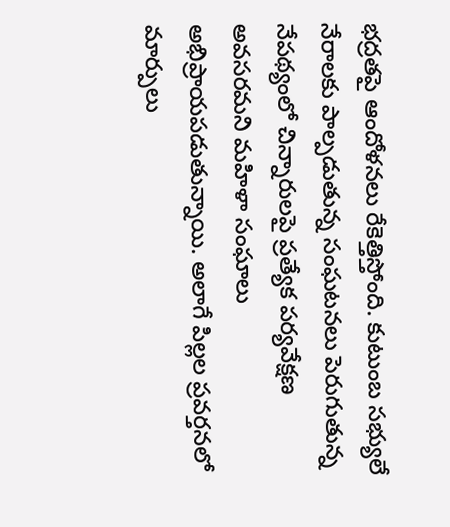భద్రతపై ఆందోళనలు రేకెత్తిస్తోంది. కుటుంబ సభ్యులే నేరాలకు పాల్పడుతున్న సంఘటనలు పెరుగుతున్న నేపథ్యంలో చిన్నారులపై ప్రత్యేక పర్యవేక్షణ అవసరమని మహిళా సంఘాలు అభిప్రాయపడుతున్నాయి. అలాగే పిల్లల ప్రవర్తనలో మార్పులు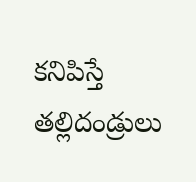కనిపిస్తే తల్లిదండ్రులు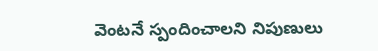వెంటనే స్పందించాలని నిపుణులు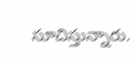సూచిస్తున్నారు.